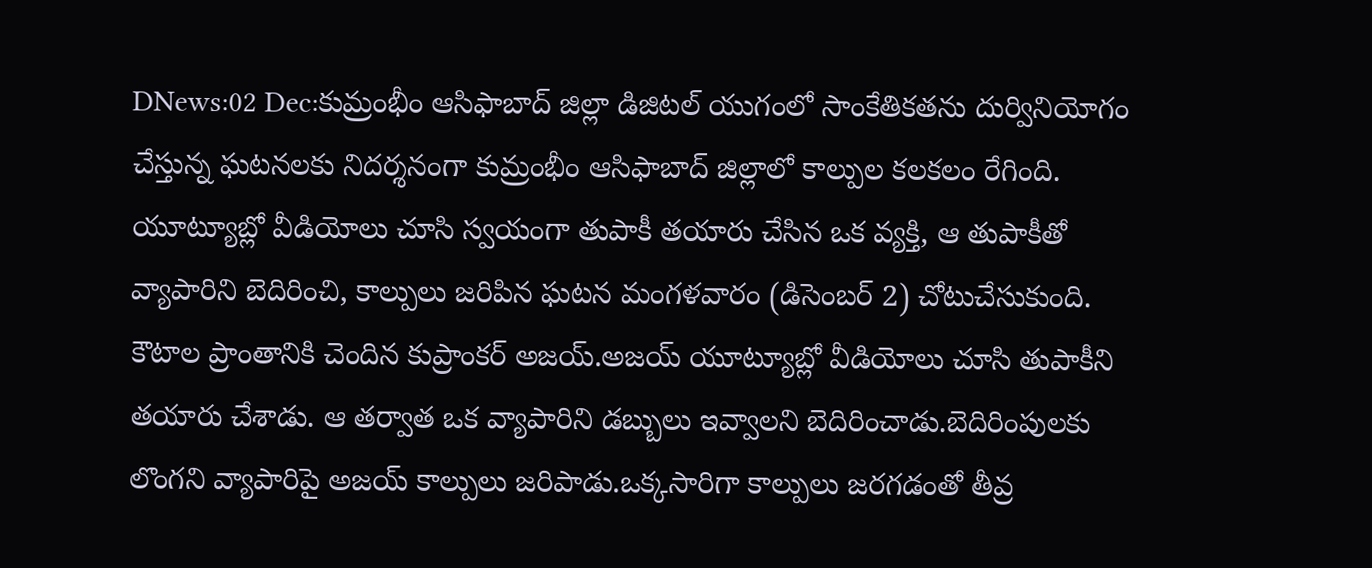DNews:02 Dec:కుమ్రంభీం ఆసిఫాబాద్ జిల్లా డిజిటల్ యుగంలో సాంకేతికతను దుర్వినియోగం చేస్తున్న ఘటనలకు నిదర్శనంగా కుమ్రంభీం ఆసిఫాబాద్ జిల్లాలో కాల్పుల కలకలం రేగింది. యూట్యూబ్లో వీడియోలు చూసి స్వయంగా తుపాకీ తయారు చేసిన ఒక వ్యక్తి, ఆ తుపాకీతో వ్యాపారిని బెదిరించి, కాల్పులు జరిపిన ఘటన మంగళవారం (డిసెంబర్ 2) చోటుచేసుకుంది.
కౌటాల ప్రాంతానికి చెందిన కుప్రాంకర్ అజయ్.అజయ్ యూట్యూబ్లో వీడియోలు చూసి తుపాకీని తయారు చేశాడు. ఆ తర్వాత ఒక వ్యాపారిని డబ్బులు ఇవ్వాలని బెదిరించాడు.బెదిరింపులకు లొంగని వ్యాపారిపై అజయ్ కాల్పులు జరిపాడు.ఒక్కసారిగా కాల్పులు జరగడంతో తీవ్ర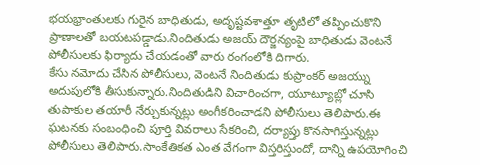భయభ్రాంతులకు గురైన బాధితుడు, అదృష్టవశాత్తూ తృటిలో తప్పించుకొని ప్రాణాలతో బయటపడ్డాడు.నిందితుడు అజయ్ దౌర్జన్యంపై బాధితుడు వెంటనే పోలీసులకు ఫిర్యాదు చేయడంతో వారు రంగంలోకి దిగారు.
కేసు నమోదు చేసిన పోలీసులు, వెంటనే నిందితుడు కుప్రాంకర్ అజయ్ను అదుపులోకి తీసుకున్నారు.నిందితుడిని విచారించగా, యూట్యూబ్లో చూసి తుపాకుల తయారీ నేర్చుకున్నట్లు అంగీకరించాడని పోలీసులు తెలిపారు.ఈ ఘటనకు సంబంధించి పూర్తి వివరాలు సేకరించి, దర్యాప్తు కొనసాగిస్తున్నట్లు పోలీసులు తెలిపారు.సాంకేతికత ఎంత వేగంగా విస్తరిస్తుందో, దాన్ని ఉపయోగించి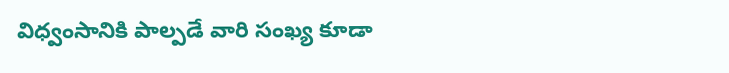విధ్వంసానికి పాల్పడే వారి సంఖ్య కూడా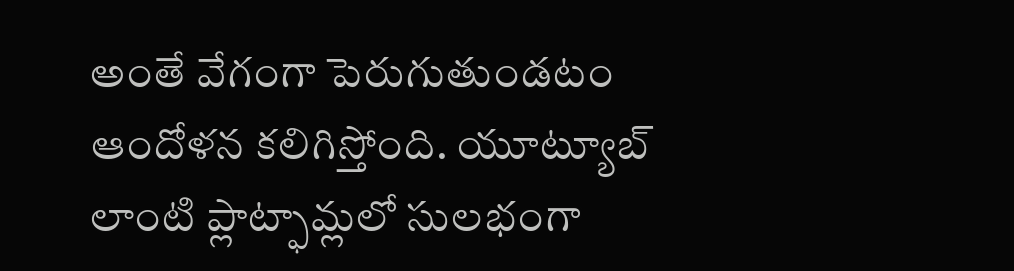అంతే వేగంగా పెరుగుతుండటం ఆందోళన కలిగిస్తోంది. యూట్యూబ్ లాంటి ప్లాట్ఫామ్లలో సులభంగా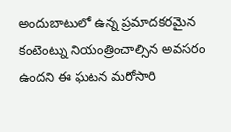అందుబాటులో ఉన్న ప్రమాదకరమైన కంటెంట్ను నియంత్రించాల్సిన అవసరం ఉందని ఈ ఘటన మరోసారి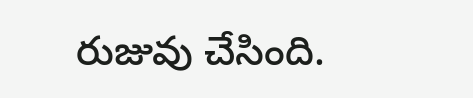రుజువు చేసింది.